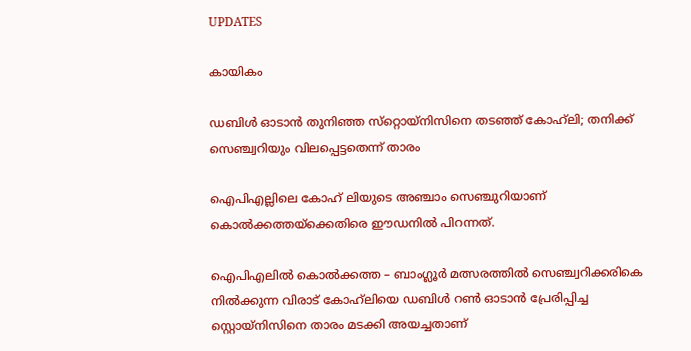UPDATES

കായികം

ഡബിള്‍ ഓടാന്‍ തുനിഞ്ഞ സ്‌റ്റൊയ്നിസിനെ തടഞ്ഞ് കോഹ്‌ലി; തനിക്ക് സെഞ്ച്വറിയും വിലപ്പെട്ടതെന്ന് താരം

ഐപിഎല്ലിലെ കോഹ് ലിയുടെ അഞ്ചാം സെഞ്ചുറിയാണ് കൊല്‍ക്കത്തയ്ക്കെതിരെ ഈഡനില്‍ പിറന്നത്.

ഐപിഎലില്‍ കൊല്‍ക്കത്ത – ബാംഗ്ലൂര്‍ മത്സരത്തില്‍ സെഞ്ച്വറിക്കരികെ നില്‍ക്കുന്ന വിരാട് കോഹ്‌ലിയെ ഡബിള്‍ റണ്‍ ഓടാന്‍ പ്രേരിപ്പിച്ച സ്റ്റൊയ്നിസിനെ താരം മടക്കി അയച്ചതാണ്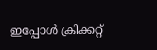ഇപ്പോള്‍ ക്രിക്കറ്റ്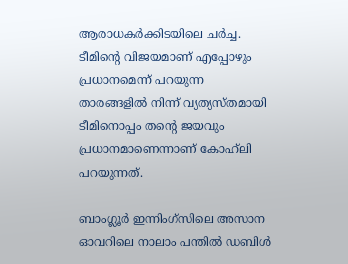ആരാധകര്‍ക്കിടയിലെ ചര്‍ച്ച. ടീമിന്റെ വിജയമാണ് എപ്പോഴും പ്രധാനമെന്ന് പറയുന്ന താരങ്ങളില്‍ നിന്ന് വ്യത്യസ്തമായി ടീമിനൊപ്പം തന്റെ ജയവും പ്രധാനമാണെന്നാണ് കോഹ്‌ലി പറയുന്നത്.

ബാംഗ്ലൂര്‍ ഇന്നിംഗ്‌സിലെ അസാന ഓവറിലെ നാലാം പന്തില്‍ ഡബിള്‍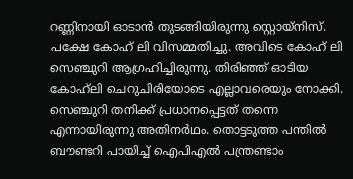റണ്ണിനായി ഓടാന്‍ തുടങ്ങിയിരുന്നു സ്റ്റൊയ്നിസ്. പക്ഷേ കോഹ് ലി വിസമ്മതിച്ചു. അവിടെ കോഹ് ലി സെഞ്ചുറി ആഗ്രഹിച്ചിരുന്നു. തിരിഞ്ഞ് ഓടിയ കോഹ്‌ലി ചെറുചിരിയോടെ എല്ലാവരെയും നോക്കി. സെഞ്ചുറി തനിക്ക് പ്രധാനപ്പെട്ടത് തന്നെ എന്നായിരുന്നു അതിനര്‍ഥം. തൊട്ടടുത്ത പന്തില്‍ ബൗണ്ടറി പായിച്ച് ഐപിഎല്‍ പന്ത്രണ്ടാം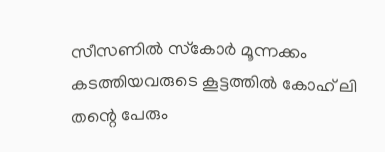സീസണില്‍ സ്‌കോര്‍ മൂന്നക്കം കടത്തിയവരുടെ കൂട്ടത്തില്‍ കോഹ് ലി തന്റെ പേരും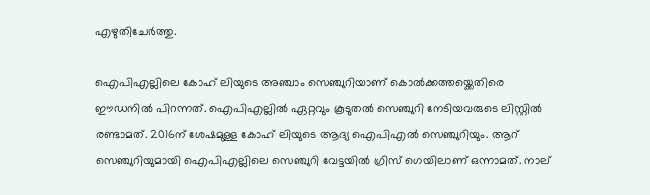എഴുതിചേര്‍ത്തു.

ഐപിഎല്ലിലെ കോഹ് ലിയുടെ അഞ്ചാം സെഞ്ചുറിയാണ് കൊല്‍ക്കത്തയ്ക്കെതിരെ ഈഡനില്‍ പിറന്നത്. ഐപിഎല്ലില്‍ ഏറ്റവും കൂടുതല്‍ സെഞ്ചുറി നേടിയവരുടെ ലിസ്റ്റില്‍ രണ്ടാമത്. 2016ന് ശേഷമുള്ള കോഹ് ലിയുടെ ആദ്യ ഐപിഎല്‍ സെഞ്ചുറിയും. ആറ് സെഞ്ചുറിയുമായി ഐപിഎല്ലിലെ സെഞ്ചുറി വേട്ടയില്‍ ഗ്രിസ് ഗെയിലാണ് ഒന്നാമത്. നാല്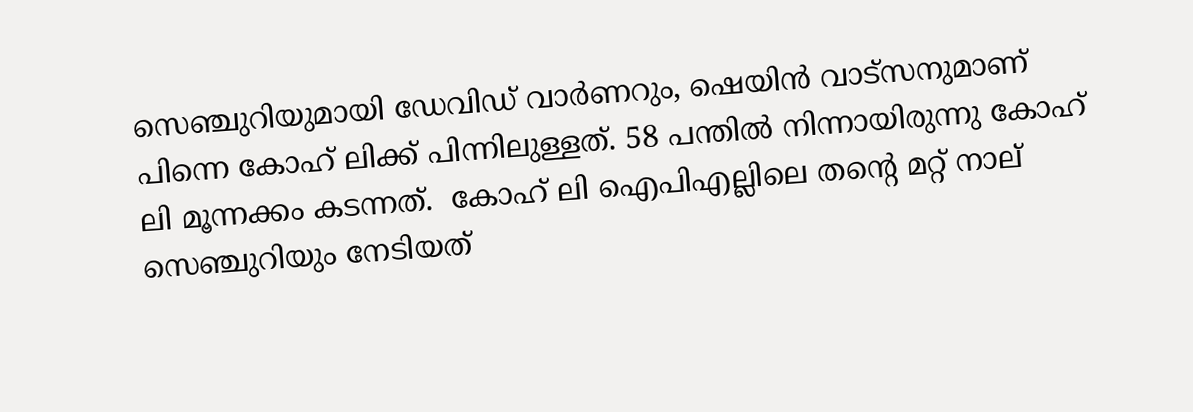സെഞ്ചുറിയുമായി ഡേവിഡ് വാര്‍ണറും, ഷെയിന്‍ വാട്സനുമാണ് പിന്നെ കോഹ് ലിക്ക് പിന്നിലുള്ളത്. 58 പന്തില്‍ നിന്നായിരുന്നു കോഹ് ലി മൂന്നക്കം കടന്നത്.  കോഹ് ലി ഐപിഎല്ലിലെ തന്റെ മറ്റ് നാല് സെഞ്ചുറിയും നേടിയത്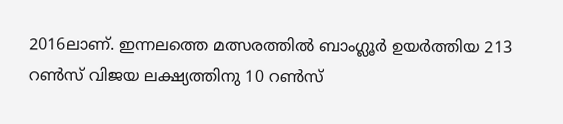2016ലാണ്. ഇന്നലത്തെ മത്സരത്തില്‍ ബാംഗ്ലൂര്‍ ഉയര്‍ത്തിയ 213 റണ്‍സ് വിജയ ലക്ഷ്യത്തിനു 10 റണ്‍സ്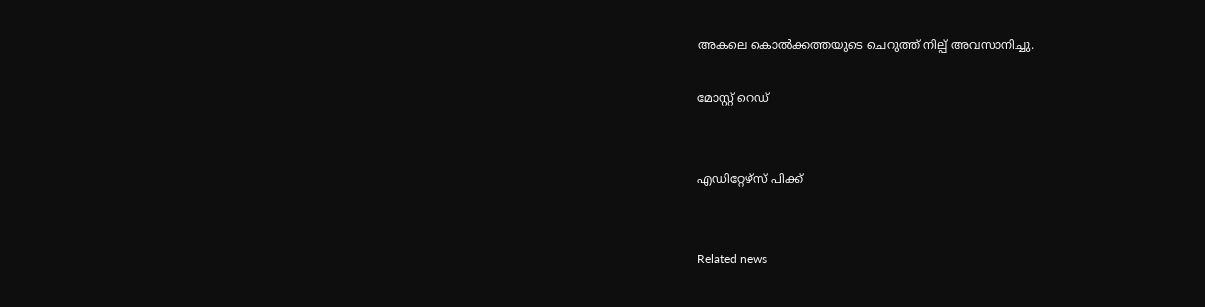അകലെ കൊല്‍ക്കത്തയുടെ ചെറുത്ത് നില്പ് അവസാനിച്ചു.

മോസ്റ്റ് റെഡ്


എഡിറ്റേഴ്സ് പിക്ക്


Related news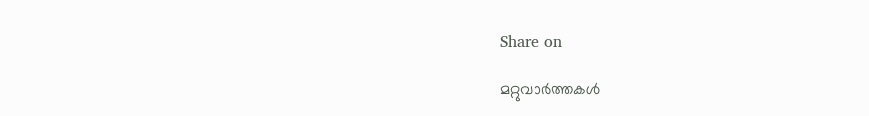Share on

മറ്റുവാര്‍ത്തകള്‍